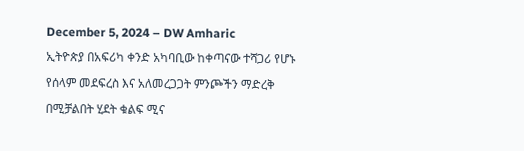December 5, 2024 – DW Amharic
ኢትዮጵያ በአፍሪካ ቀንድ አካባቢው ከቀጣናው ተሻጋሪ የሆኑ የሰላም መደፍረስ እና አለመረጋጋት ምንጮችን ማድረቅ በሚቻልበት ሂደት ቁልፍ ሚና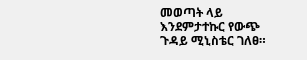መወጣት ላይ እንደምታተኩር የውጭ ጉዳይ ሚኒስቴር ገለፀ።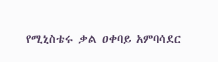የሚኒስቴሩ ቃል ዐቀባይ አምባሳደር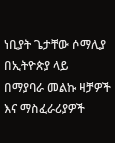ነቢያት ጌታቸው ሶማሊያ በኢትዮጵያ ላይ በማያባራ መልኩ ዛቻዎች እና ማስፈራሪያዎች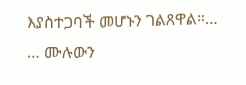እያስተጋባች መሆኑን ገልጸዋል።…
… ሙሉውን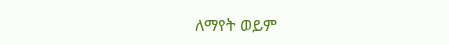ለማየት ወይም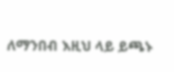ለማንበብ እዚህ ላይ ይጫኑ